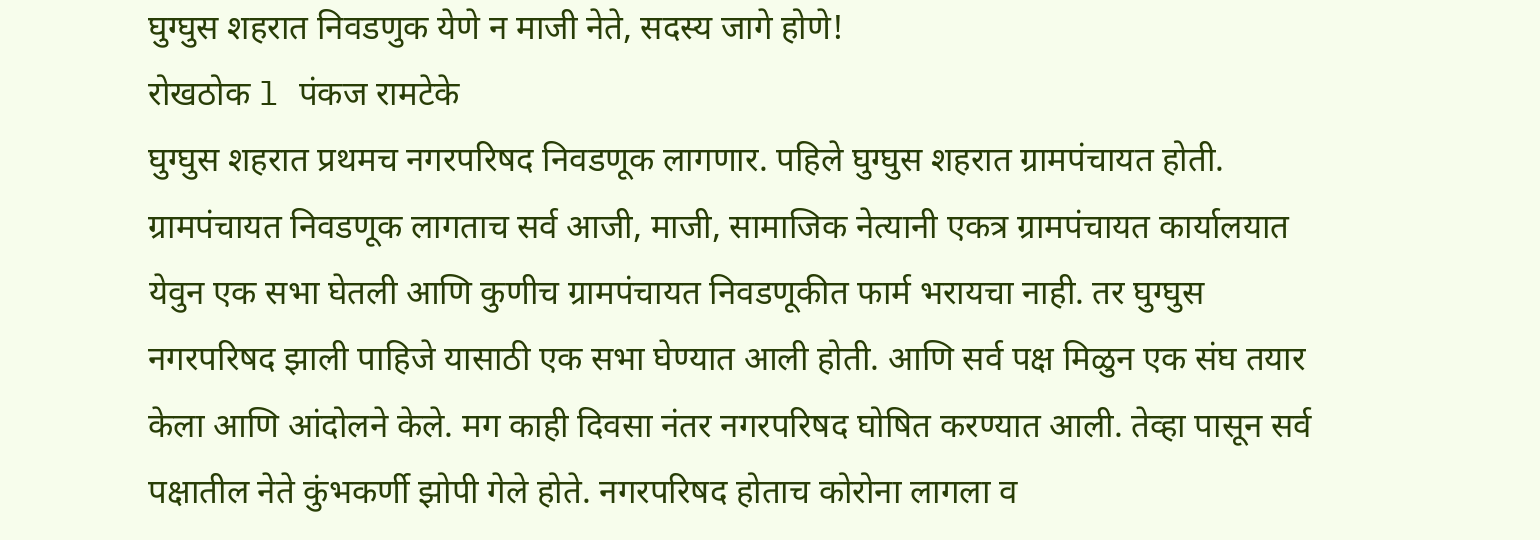घुग्घुस शहरात निवडणुक येणे न माजी नेते, सदस्य जागे होणे!
रोखठोक l पंकज रामटेके
घुग्घुस शहरात प्रथमच नगरपरिषद निवडणूक लागणार. पहिले घुग्घुस शहरात ग्रामपंचायत होती. ग्रामपंचायत निवडणूक लागताच सर्व आजी, माजी, सामाजिक नेत्यानी एकत्र ग्रामपंचायत कार्यालयात येवुन एक सभा घेतली आणि कुणीच ग्रामपंचायत निवडणूकीत फार्म भरायचा नाही. तर घुग्घुस नगरपरिषद झाली पाहिजे यासाठी एक सभा घेण्यात आली होती. आणि सर्व पक्ष मिळुन एक संघ तयार केला आणि आंदोलने केले. मग काही दिवसा नंतर नगरपरिषद घोषित करण्यात आली. तेव्हा पासून सर्व पक्षातील नेते कुंभकर्णी झोपी गेले होते. नगरपरिषद होताच कोरोना लागला व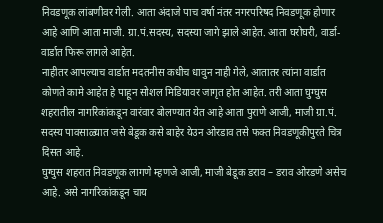निवडणूक लांबणीवर गेली. आता अंदाजे पाच वर्षा नंतर नगरपरिषद निवडणूक होणार आहे आणि आता माजी. ग्रा.पं.सदस्य, सदस्या जागे झाले आहेत. आता घरोघरी, वार्डा-वार्डात फिरू लागले आहेत.
नाहीतर आपल्याच वार्डात मदतनीस कधीच धावुन नाही गेले, आतातर त्यांना वार्डात कोणते कामे आहेत हे पाहून सोशल मिडियावर जागृत होत आहेत. तरी आता घुग्घुस शहरातील नागरिकांकडून वारंवार बोलण्यात येत आहे आता पुराणे आजी, माजी ग्रा.पं. सदस्य पावसाळ्यात जसे बेडूक कसे बाहेर येउन ओरडाव तसे फक्त निवडणूकीपुरते चित्र दिसत आहे.
घुग्घुस शहरात निवडणूक लागणे म्हणजे आजी, माजी बेडूक डराव – डराव ओरडणे असेच आहे. असे नागरिकांकडून चाय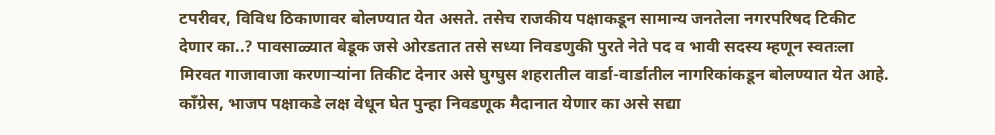टपरीवर, विविध ठिकाणावर बोलण्यात येत असते. तसेच राजकीय पक्षाकडून सामान्य जनतेला नगरपरिषद टिकीट देणार का..? पावसाळ्यात बेडूक जसे ओरडतात तसे सध्या निवडणुकी पुरते नेते पद व भावी सदस्य म्हणून स्वतःला मिरवत गाजावाजा करणाऱ्यांना तिकीट देनार असे घुग्घुस शहरातील वार्डा-वार्डातील नागरिकांकडून बोलण्यात येत आहे. काँग्रेस, भाजप पक्षाकडे लक्ष वेधून घेत पुन्हा निवडणूक मैदानात येणार का असे सद्या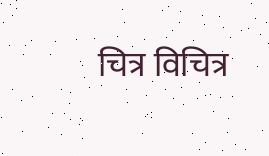चित्र विचित्र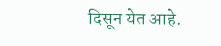दिसून येत आहे.